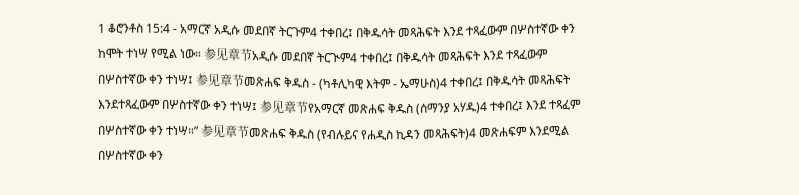1 ቆሮንቶስ 15:4 - አማርኛ አዲሱ መደበኛ ትርጉም4 ተቀበረ፤ በቅዱሳት መጻሕፍት እንደ ተጻፈውም በሦስተኛው ቀን ከሞት ተነሣ የሚል ነው። 参见章节አዲሱ መደበኛ ትርጒም4 ተቀበረ፤ በቅዱሳት መጻሕፍት እንደ ተጻፈውም በሦስተኛው ቀን ተነሣ፤ 参见章节መጽሐፍ ቅዱስ - (ካቶሊካዊ እትም - ኤማሁስ)4 ተቀበረ፤ በቅዱሳት መጻሕፍት እንደተጻፈውም በሦስተኛው ቀን ተነሣ፤ 参见章节የአማርኛ መጽሐፍ ቅዱስ (ሰማንያ አሃዱ)4 ተቀበረ፤ እንደ ተጻፈም በሦስተኛው ቀን ተነሣ።” 参见章节መጽሐፍ ቅዱስ (የብሉይና የሐዲስ ኪዳን መጻሕፍት)4 መጽሐፍም እንደሚል በሦስተኛው ቀን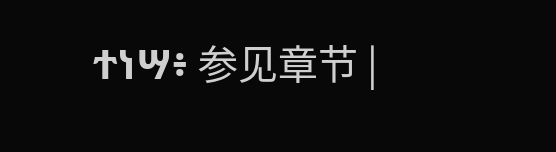ተነሣ፥ 参见章节 |